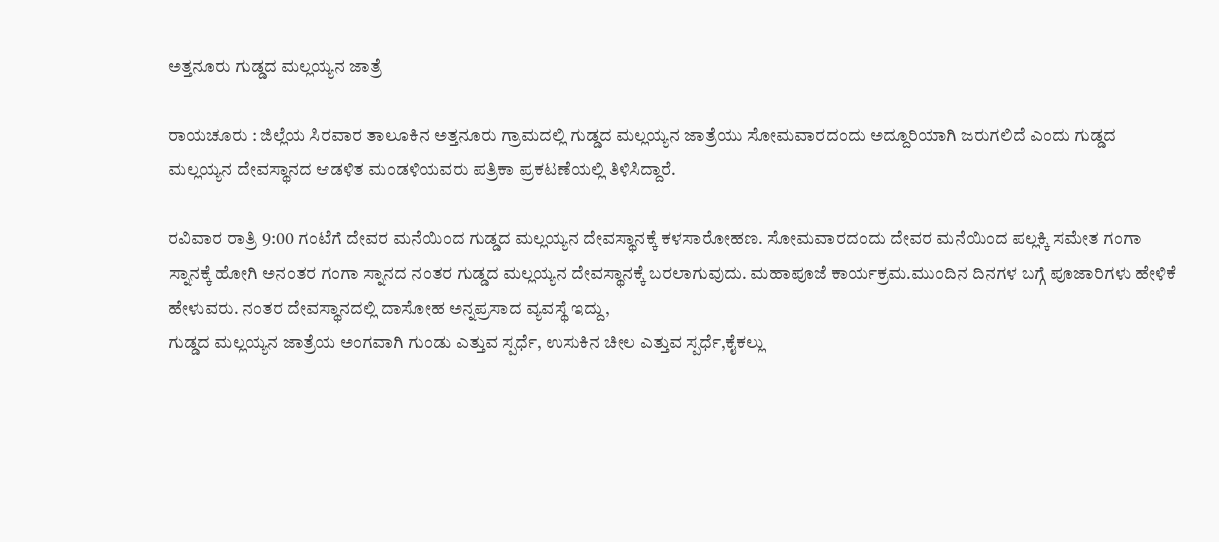ಅತ್ತನೂರು ಗುಡ್ಡದ ಮಲ್ಲಯ್ಯನ ಜಾತ್ರೆ

ರಾಯಚೂರು : ಜಿಲ್ಲೆಯ ಸಿರವಾರ ತಾಲೂಕಿನ ಅತ್ತನೂರು ಗ್ರಾಮದಲ್ಲಿ ಗುಡ್ಡದ ಮಲ್ಲಯ್ಯನ ಜಾತ್ರೆಯು ಸೋಮವಾರದಂದು ಅದ್ದೂರಿಯಾಗಿ ಜರುಗಲಿದೆ ಎಂದು ಗುಡ್ಡದ ಮಲ್ಲಯ್ಯನ ದೇವಸ್ಥಾನದ ಆಡಳಿತ ಮಂಡಳಿಯವರು ಪತ್ರಿಕಾ ಪ್ರಕಟಣೆಯಲ್ಲಿ ತಿಳಿಸಿದ್ದಾರೆ.

ರವಿವಾರ ರಾತ್ರಿ 9:00 ಗಂಟೆಗೆ ದೇವರ ಮನೆಯಿಂದ ಗುಡ್ಡದ ಮಲ್ಲಯ್ಯನ ದೇವಸ್ಥಾನಕ್ಕೆ ಕಳಸಾರೋಹಣ. ಸೋಮವಾರದಂದು ದೇವರ ಮನೆಯಿಂದ ಪಲ್ಲಕ್ಕಿ ಸಮೇತ ಗಂಗಾ ಸ್ನಾನಕ್ಕೆ ಹೋಗಿ ಅನಂತರ ಗಂಗಾ ಸ್ನಾನದ ನಂತರ ಗುಡ್ಡದ ಮಲ್ಲಯ್ಯನ ದೇವಸ್ಥಾನಕ್ಕೆ ಬರಲಾಗುವುದು. ಮಹಾಪೂಜೆ ಕಾರ್ಯಕ್ರಮ.ಮುಂದಿನ ದಿನಗಳ ಬಗ್ಗೆ ಪೂಜಾರಿಗಳು ಹೇಳಿಕೆ ಹೇಳುವರು. ನಂತರ ದೇವಸ್ಥಾನದಲ್ಲಿ ದಾಸೋಹ ಅನ್ನಪ್ರಸಾದ ವ್ಯವಸ್ಥೆ ಇದ್ದು,
ಗುಡ್ಡದ ಮಲ್ಲಯ್ಯನ ಜಾತ್ರೆಯ ಅಂಗವಾಗಿ ಗುಂಡು ಎತ್ತುವ ಸ್ಪರ್ಧೆ, ಉಸುಕಿನ ಚೀಲ ಎತ್ತುವ ಸ್ಪರ್ಧೆ,ಕೈಕಲ್ಲು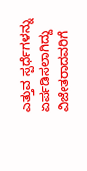ಎತ್ತುವ ಸ್ಪರ್ಧೆಗಳನ್ನು ಏರ್ಪಡಿಸಲಾಗಿದ್ದು ವಿಜೇತರಾದವರಿಗೆ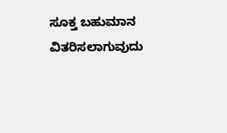ಸೂಕ್ತ ಬಹುಮಾನ ವಿತರಿಸಲಾಗುವುದು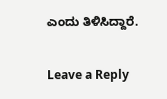ಎಂದು ತಿಳಿಸಿದ್ದಾರೆ.

Leave a Reply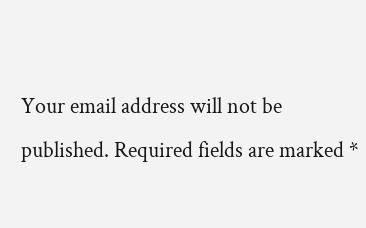Your email address will not be published. Required fields are marked *